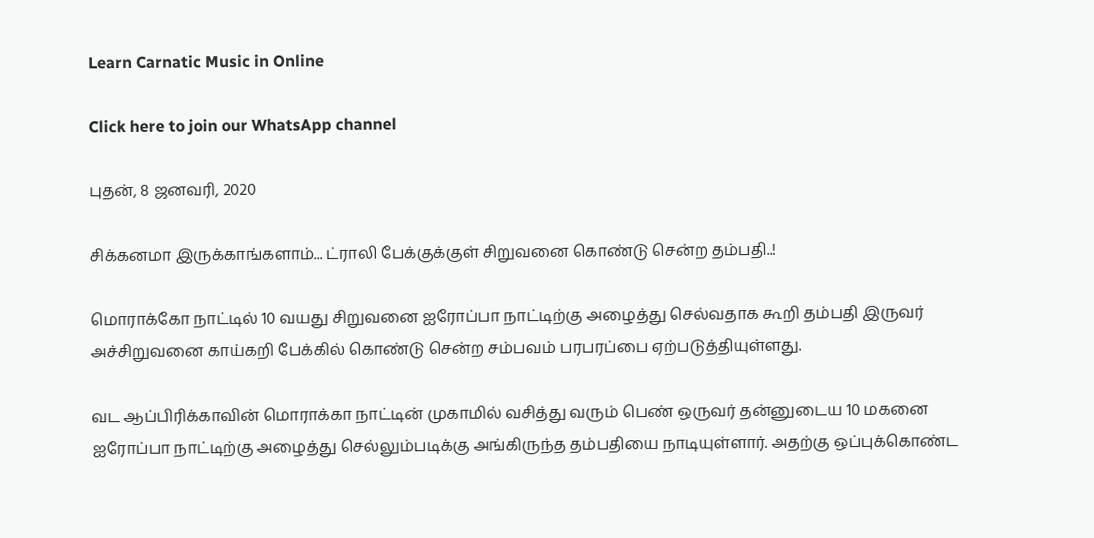Learn Carnatic Music in Online

Click here to join our WhatsApp channel

புதன், 8 ஜனவரி, 2020

சிக்கனமா இருக்காங்களாம்... ட்ராலி பேக்குக்குள் சிறுவனை கொண்டு சென்ற தம்பதி..!

மொராக்கோ நாட்டில் 10 வயது சிறுவனை ஐரோப்பா நாட்டிற்கு அழைத்து செல்வதாக கூறி தம்பதி இருவர் அச்சிறுவனை காய்கறி பேக்கில் கொண்டு சென்ற சம்பவம் பரபரப்பை ஏற்படுத்தியுள்ளது.

வட ஆப்பிரிக்காவின் மொராக்கா நாட்டின் முகாமில் வசித்து வரும் பெண் ஒருவர் தன்னுடைய 10 மகனை ஐரோப்பா நாட்டிற்கு அழைத்து செல்லும்படிக்கு அங்கிருந்த தம்பதியை நாடியுள்ளார். அதற்கு ஒப்புக்கொண்ட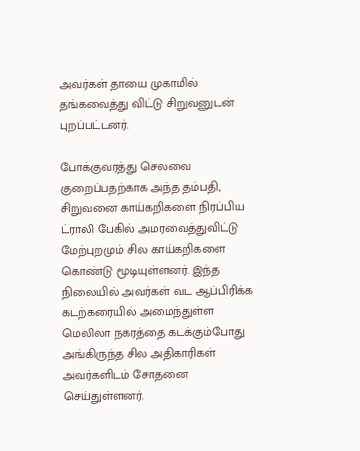அவர்கள் தாயை முகாமில் தங்கவைத்து விட்டு சிறுவனுடன் புறப்பட்டனர்.

போக்குவரத்து செலவை குறைப்பதற்காக அந்த தம்பதி, சிறுவனை காய்கறிகளை நிரப்பிய ட்ராலி பேகில் அமரவைத்துவிட்டு மேற்புறமும் சில காய்கறிகளை கொண்டு மூடியுள்ளனர். இந்த நிலையில் அவர்கள் வட ஆப்பிரிக்க கடற்கரையில் அமைந்துள்ள மெலிலா நகரத்தை கடக்கும்போது அங்கிருந்த சில அதிகாரிகள் அவர்களிடம் சோதனை செய்துள்ளனர்.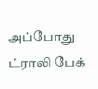அப்போது ட்ராலி பேக்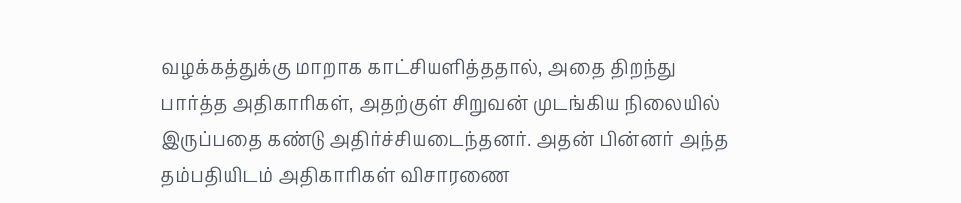வழக்கத்துக்கு மாறாக காட்சியளித்ததால், அதை திறந்து பார்த்த அதிகாரிகள், அதற்குள் சிறுவன் முடங்கிய நிலையில் இருப்பதை கண்டு அதிர்ச்சியடைந்தனர். அதன் பின்னர் அந்த தம்பதியிடம் அதிகாரிகள் விசாரணை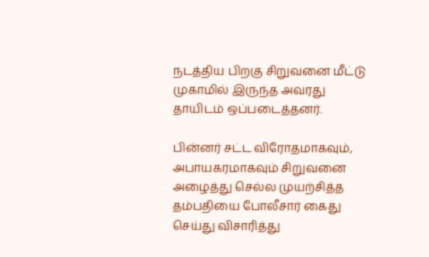நடத்திய பிறகு சிறுவனை மீட்டு முகாமில் இருந்த அவரது தாயிடம் ஒப்படைத்தனர்.

பின்னர் சட்ட விரோதமாகவும், அபாயகரமாகவும் சிறுவனை அழைத்து செல்ல முயற்சித்த தம்பதியை போலீசார் கைது செய்து விசாரித்து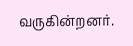வருகின்றனர்.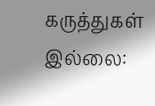கருத்துகள் இல்லை: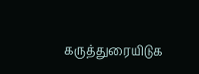கருத்துரையிடுக